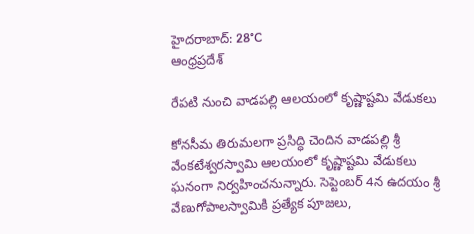హైదరాబాద్: 28°C
ఆంధ్రప్రదేశ్

రేపటి నుంచి వాడపల్లి ఆలయంలో కృష్ణాష్టమి వేడుకలు

కోనసీమ తిరుమలగా ప్రసిద్ధి చెందిన వాడపల్లి శ్రీ వేంకటేశ్వరస్వామి ఆలయంలో కృష్ణాష్టమి వేడుకలు ఘనంగా నిర్వహించనున్నారు. సెప్టెంబర్ 4న ఉదయం శ్రీ వేణుగోపాలస్వామికి ప్రత్యేక పూజలు,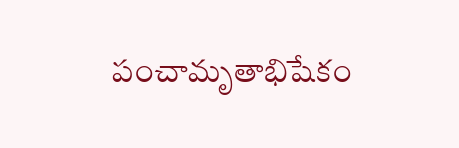పంచామృతాభిషేకం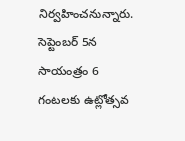నిర్వహించనున్నారు. సెప్టెంబర్ 5న సాయంత్రం 6 గంటలకు ఉట్లోత్సవ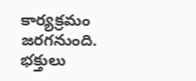కార్యక్రమం జరగనుంది. భక్తులు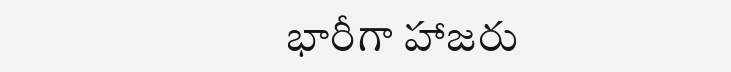భారీగా హాజరు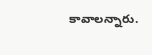కావాలన్నారు.